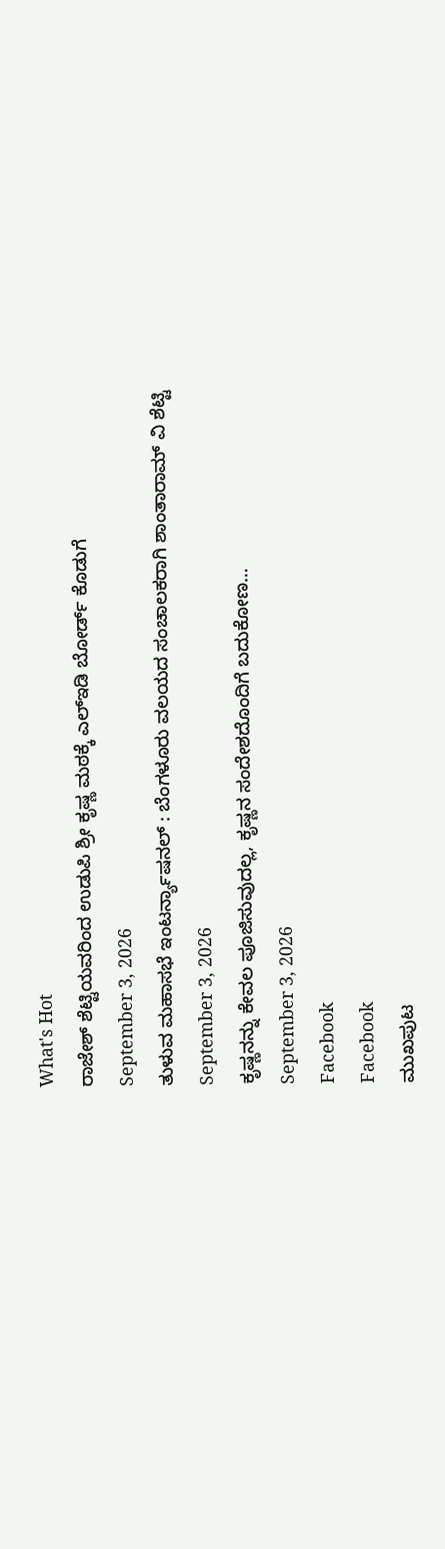What's Hot
ರಾಜೇಶ್ ಶೆಟ್ಟಿಯವರಿಂದ ಉಡುಪಿ ಶ್ರೀ ಕೃಷ್ಣ ಮಠಕ್ಕೆ ಎಲ್ಇಡಿ ಬೋರ್ಡ್ ಕೊಡುಗೆ
September 3, 2026
ತುಳುವ ಮಹಾಸಭೆ ಇಂಟರ್ನ್ಯಾಷನಲ್ : ಬೆಂಗಳೂರು ವಲಯದ ಸಂಚಾಲಕರಾಗಿ ಶಾಂತಾರಾಮ್ ವಿ ಶೆಟ್ಟಿ
September 3, 2026
ಕೃಷ್ಣನನ್ನು ಕೇವಲ ಪೂಜಿಸುವುದಲ್ಲ, ಕೃಷ್ಣನ ಸಂದೇಶದೊಂದಿಗೆ ಬದುಕೋಣ…
September 3, 2026
Facebook
Facebook
ಮುಖಪುಟ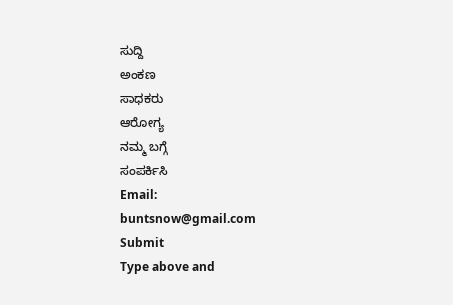ಸುದ್ದಿ
ಅಂಕಣ
ಸಾಧಕರು
ಆರೋಗ್ಯ
ನಮ್ಮ ಬಗ್ಗೆ
ಸಂಪರ್ಕಿಸಿ
Email:
buntsnow@gmail.com
Submit
Type above and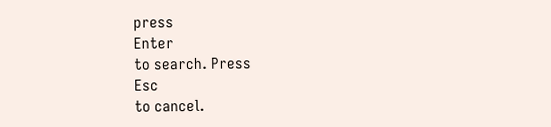press
Enter
to search. Press
Esc
to cancel.